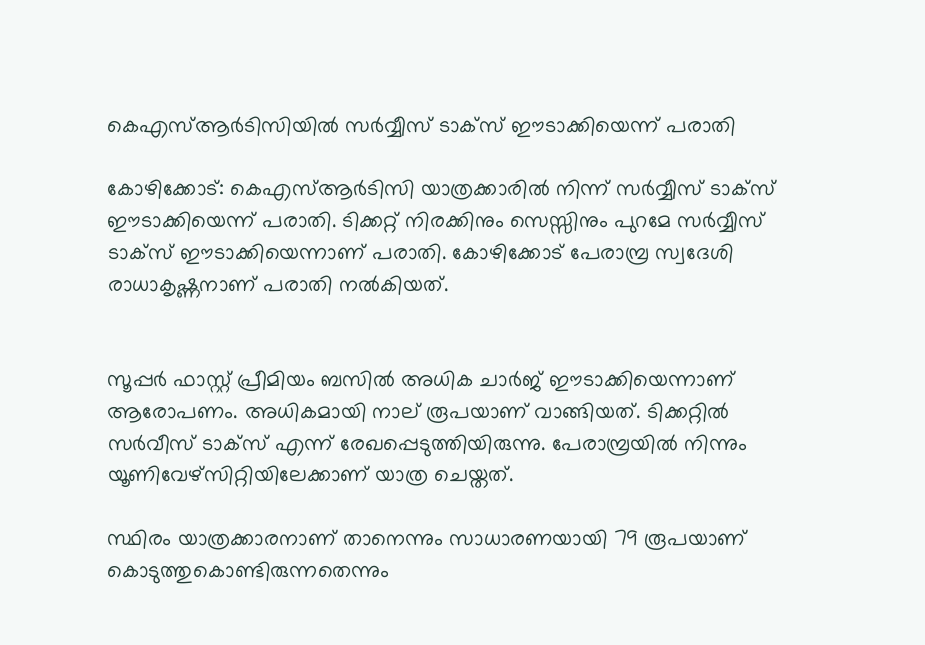കെഎസ്ആര്‍ടിസിയില്‍ സര്‍വ്വീസ് ടാക്‌സ് ഈടാക്കിയെന്ന് പരാതി

കോഴിക്കോട്: കെഎസ്ആര്‍ടിസി യാത്രക്കാരില്‍ നിന്ന് സര്‍വ്വീസ് ടാക്‌സ് ഈടാക്കിയെന്ന് പരാതി. ടിക്കറ്റ് നിരക്കിനും സെസ്സിനും പുറമേ സര്‍വ്വീസ് ടാക്‌സ് ഈടാക്കിയെന്നാണ് പരാതി. കോഴിക്കോട് പേരാമ്പ്ര സ്വദേശി രാധാകൃഷ്ണനാണ് പരാതി നല്‍കിയത്.


സൂപ്പര്‍ ഫാസ്റ്റ് പ്രീമിയം ബസില്‍ അധിക ചാര്‍ജ് ഈടാക്കിയെന്നാണ് ആരോപണം. അധികമായി നാല് രൂപയാണ് വാങ്ങിയത്. ടിക്കറ്റില്‍ സര്‍വീസ് ടാക്‌സ് എന്ന് രേഖപ്പെടുത്തിയിരുന്നു. പേരാമ്പ്രയില്‍ നിന്നും യൂണിവേഴ്‌സിറ്റിയിലേക്കാണ് യാത്ര ചെയ്തത്.

സ്ഥിരം യാത്രക്കാരനാണ് താനെന്നും സാധാരണയായി 79 രൂപയാണ് കൊടുത്തുകൊണ്ടിരുന്നതെന്നും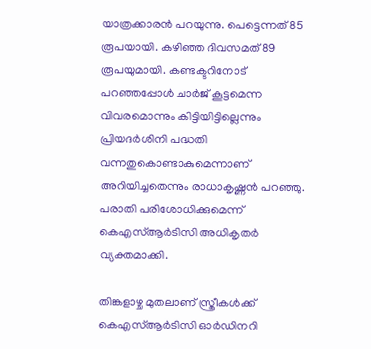യാത്രക്കാരൻ പറയുന്നു. പെട്ടെന്നത് 85 രൂപയായി. കഴിഞ്ഞ ദിവസമത് 89 രൂപയുമായി. കണ്ടക്ടറിനോട് പറഞ്ഞപ്പോൾ ചാർജ് കൂട്ടമെന്ന വിവരമൊന്നും കിട്ടിയിട്ടില്ലെന്നും പ്രിയദർശിനി പദ്ധതി വന്നതുകൊണ്ടാകുമെന്നാണ് അറിയിച്ചതെന്നും രാധാകൃഷ്ണൻ പറഞ്ഞു. പരാതി പരിശോധിക്കുമെന്ന് കെഎസ്ആര്‍ടിസി അധികൃതര്‍ വ്യക്തമാക്കി.

തിങ്കളാഴ്ച മുതലാണ് സ്ത്രീകള്‍ക്ക് കെഎസ്ആര്‍ടിസി ഓര്‍ഡിനറി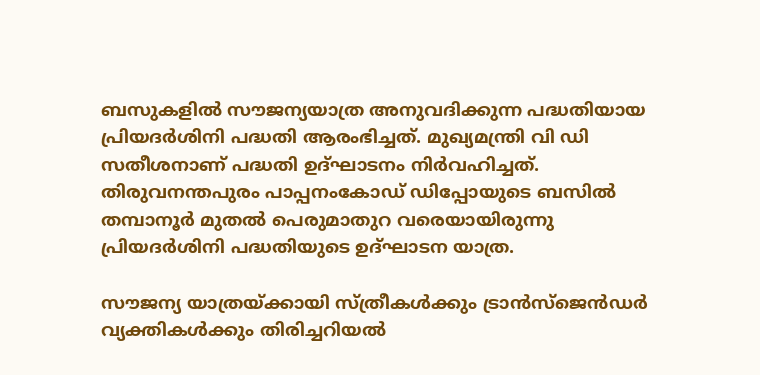ബസുകളില്‍ സൗജന്യയാത്ര അനുവദിക്കുന്ന പദ്ധതിയായ പ്രിയദര്‍ശിനി പദ്ധതി ആരംഭിച്ചത്. മുഖ്യമന്ത്രി വി ഡി സതീശനാണ് പദ്ധതി ഉദ്ഘാടനം നിർവഹിച്ചത്. തിരുവനന്തപുരം പാപ്പനംകോഡ് ഡിപ്പോയുടെ ബസില്‍ തമ്പാനൂര്‍ മുതല്‍ പെരുമാതുറ വരെയായിരുന്നു പ്രിയദര്‍ശിനി പദ്ധതിയുടെ ഉദ്ഘാടന യാത്ര.

സൗജന്യ യാത്രയ്ക്കായി സ്ത്രീകള്‍ക്കും ട്രാന്‍സ്ജെന്‍ഡര്‍ വ്യക്തികള്‍ക്കും തിരിച്ചറിയല്‍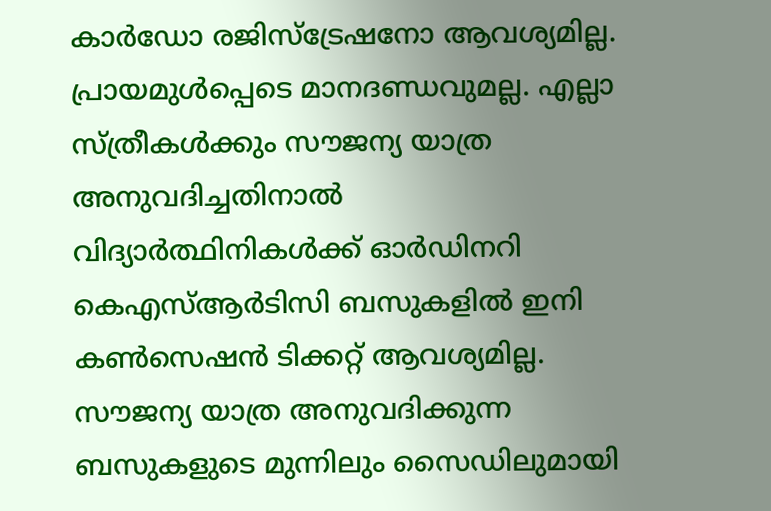കാര്‍ഡോ രജിസ്ട്രേഷനോ ആവശ്യമില്ല. പ്രായമുള്‍പ്പെടെ മാനദണ്ഡവുമല്ല. എല്ലാ സ്ത്രീകള്‍ക്കും സൗജന്യ യാത്ര അനുവദിച്ചതിനാല്‍ വിദ്യാര്‍ത്ഥിനികള്‍ക്ക് ഓര്‍ഡിനറി കെഎസ്ആര്‍ടിസി ബസുകളില്‍ ഇനി കണ്‍സെഷന്‍ ടിക്കറ്റ് ആവശ്യമില്ല. സൗജന്യ യാത്ര അനുവദിക്കുന്ന ബസുകളുടെ മുന്നിലും സൈഡിലുമായി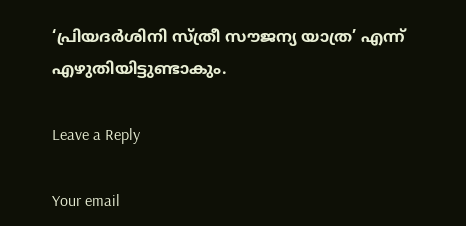‘പ്രിയദര്‍ശിനി സ്ത്രീ സൗജന്യ യാത്ര’ എന്ന് എഴുതിയിട്ടുണ്ടാകും.

Leave a Reply

Your email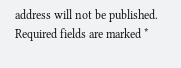address will not be published. Required fields are marked *